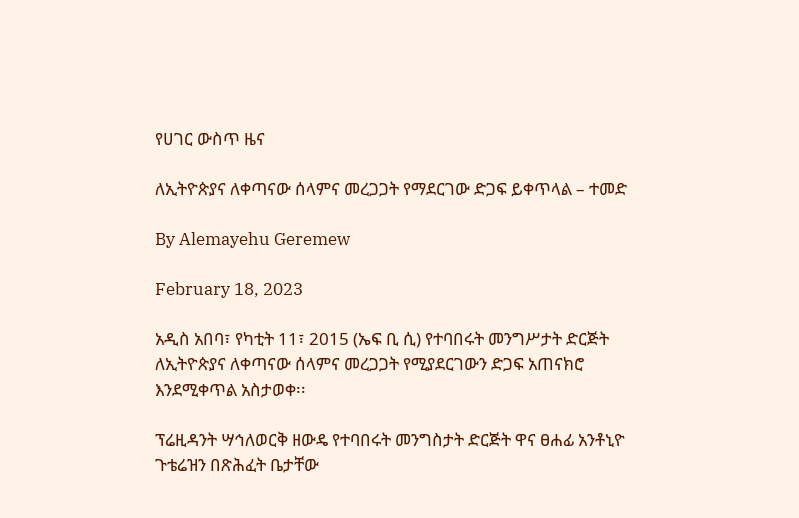የሀገር ውስጥ ዜና

ለኢትዮጵያና ለቀጣናው ሰላምና መረጋጋት የማደርገው ድጋፍ ይቀጥላል – ተመድ

By Alemayehu Geremew

February 18, 2023

አዲስ አበባ፣ የካቲት 11፣ 2015 (ኤፍ ቢ ሲ) የተባበሩት መንግሥታት ድርጅት ለኢትዮጵያና ለቀጣናው ሰላምና መረጋጋት የሚያደርገውን ድጋፍ አጠናክሮ እንደሚቀጥል አስታወቀ፡፡

ፕሬዚዳንት ሣኅለወርቅ ዘውዴ የተባበሩት መንግስታት ድርጅት ዋና ፀሐፊ አንቶኒዮ ጉቴሬዝን በጽሕፈት ቤታቸው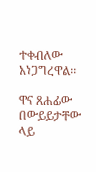ተቀብለው አነጋግረዋል፡፡

ዋና ጸሐፊው በውይይታቸው ላይ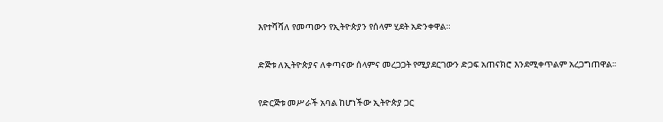እየተሻሻለ የመጣውን የኢትዮጵያን የሰላም ሂደት አድንቀዋል።

ድጅቱ ለኢትዮጵያና ለቀጣናው ሰላምና መረጋጋት የሚያደርገውን ድጋፍ አጠናክሮ እንደሚቀጥልም አረጋግጠዋል፡፡

የድርጅቱ መሥራች አባል ከሆነችው ኢትዮጵያ ጋር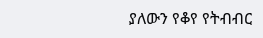ያለውን የቆየ የትብብር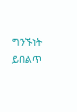ግንኙነት ይበልጥ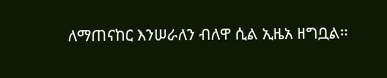ለማጠናከር እንሠራለን ብለዋ ሲል ኢዜአ ዘግቧል፡፡